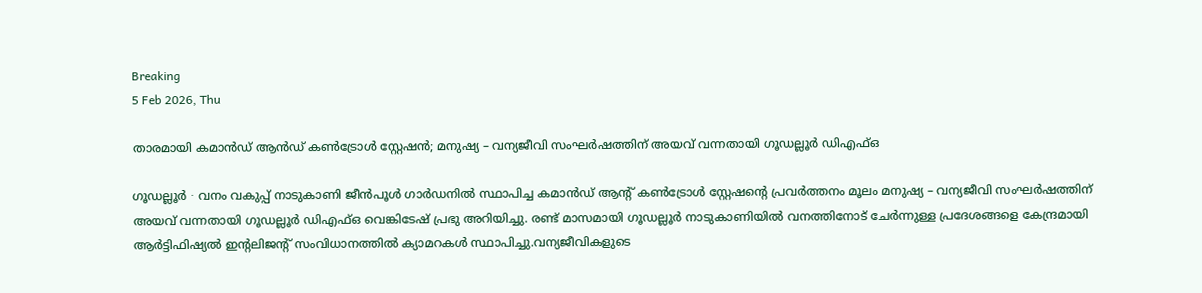Breaking
5 Feb 2026, Thu

താരമായി കമാൻഡ് ആൻഡ് ‍കൺട്രോൾ സ്റ്റേഷൻ; മനുഷ്യ – വന്യജീവി സംഘർഷത്തിന് അയവ് വന്നതായി ഗൂഡല്ലൂർ ഡിഎഫ്ഒ

ഗൂഡല്ലൂർ ∙ വനം വകുപ്പ് നാടുകാണി ജീൻപൂൾ ഗാർഡനിൽ സ്ഥാപിച്ച കമാൻഡ് ആന്റ് കൺട്രോൾ സ്റ്റേഷന്റെ പ്രവർത്തനം മൂലം മനുഷ്യ – വന്യജീവി സംഘർഷത്തിന് അയവ് വന്നതായി ഗൂഡല്ലൂർ ഡിഎഫ്ഒ വെങ്കിടേഷ് പ്രഭു അറിയിച്ചു. രണ്ട് മാസമായി ഗൂഡല്ലൂർ നാടുകാണിയിൽ വനത്തിനോട് ചേർന്നുള്ള പ്രദേശങ്ങളെ കേന്ദ്രമായി ആർട്ടിഫിഷ്യൽ ഇന്റലിജന്റ് സംവിധാനത്തിൽ ക്യാമറകൾ സ്ഥാപിച്ചു.വന്യജീവികളുടെ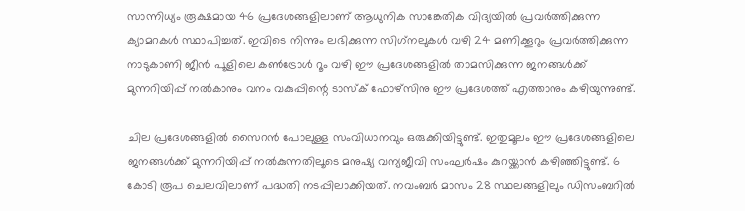സാന്നിധ്യം രൂക്ഷമായ 46 പ്രദേശങ്ങളിലാണ് ആധുനിക സാങ്കേതിക വിദ്യയിൽ പ്രവർത്തിക്കുന്ന ക്യാമറകൾ സ്ഥാപിച്ചത്. ഇവിടെ നിന്നും ലഭിക്കുന്ന സിഗ്‌നലുകൾ വഴി 24 മണിക്കൂറും പ്രവർത്തിക്കുന്ന നാടുകാണി ജീൻ പൂളിലെ കൺട്രോൾ റൂം വഴി ഈ പ്രദേശങ്ങളിൽ താമസിക്കുന്ന ജനങ്ങൾക്ക് മുന്നറിയിപ്പ് നൽകാനും വനം വകുപ്പിന്റെ ടാസ്ക് ഫോഴ്സിനു ഈ പ്രദേശത്ത് എത്താനും കഴിയുന്നുണ്ട്.

ചില പ്രദേശങ്ങളിൽ സൈറൻ പോലുള്ള സംവിധാനവും ഒരുക്കിയിട്ടുണ്ട്. ഇതുമൂലം ഈ പ്രദേശങ്ങളിലെ ജനങ്ങൾക്ക് മുന്നറിയിപ്പ് നൽകുന്നതിലൂടെ മനുഷ്യ വന്യജീവി സംഘർഷം കുറയ്ക്കാൻ കഴിഞ്ഞിട്ടുണ്ട്. 6 കോടി രൂപ ചെലവിലാണ് പദ്ധതി നടപ്പിലാക്കിയത്. നവംബർ മാസം 28 സ്ഥലങ്ങളിലും ഡിസംബറിൽ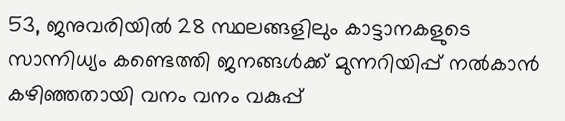53, ജനുവരിയിൽ 28 സ്ഥലങ്ങളിലും കാട്ടാനകളുടെ സാന്നിധ്യം കണ്ടെത്തി ജനങ്ങൾക്ക് മുന്നറിയിപ്പ് നൽകാൻ കഴിഞ്ഞതായി വനം വനം വകുപ്പ്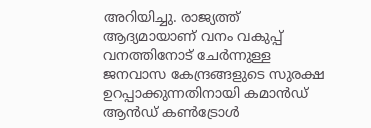അറിയിച്ചു. രാജ്യത്ത് ആദ്യമായാണ് വനം വകുപ്പ് വനത്തിനോട് ചേർന്നുള്ള ജനവാസ കേന്ദ്രങ്ങളുടെ സുരക്ഷ ഉറപ്പാക്കുന്നതിനായി കമാൻഡ് ആൻഡ് കൺട്രോൾ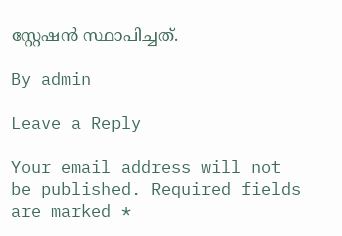സ്റ്റേഷൻ സ്ഥാപിച്ചത്.

By admin

Leave a Reply

Your email address will not be published. Required fields are marked *